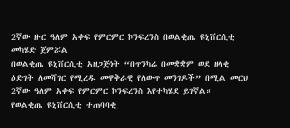2ኛው ዙር ዓለም አቀፍ የምርምር ኮንፍረንስ በወልቂጤ ዩኒቨርሲቲ መካሄድ ጀምሯል
በወልቂጤ ዩኒቨርሲቲ አዘጋጅነት “በጥንካሬ በመቋቋም ወደ ዘላቂ ዕድገት ለመሻገር የሚረዱ መዋቅራዊ የለውጥ መንገዶች” በሚል መርህ 2ኛው ዓለም አቀፍ የምርምር ኮንፍረንስ እየተካሄደ ይገኛል።
የወልቂጤ ዩኒቨርሲቲ ተጠባባቂ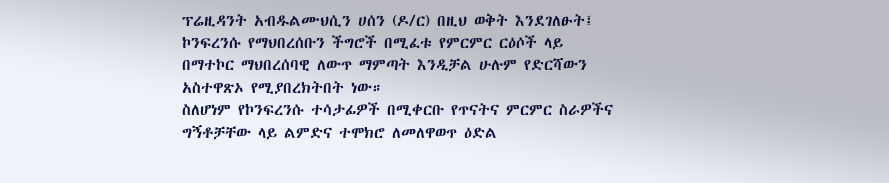ፕሬዚዳንት አብዱልሙህሲን ሀሰን (ዶ/ር) በዚህ ወቅት እንደገለፁት፤ ኮንፍረንሱ የማህበረሰቡን ችግሮች በሚፈቱ የምርምር ርዕሶች ላይ በማተኮር ማህበረሰባዊ ለውጥ ማምጣት እንዲቻል ሁሉም የድርሻውን አስተዋጽኦ የሚያበረክትበት ነው።
ስለሆነም የኮንፍረንሱ ተሳታፊዎች በሚቀርቡ የጥናትና ምርምር ስራዎችና ግኝቶቻቸው ላይ ልምድና ተሞክሮ ለመለዋወጥ ዕድል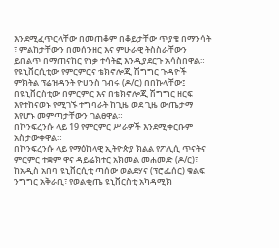እንደሚፈጥርላቸው በመጠቆም በቆይታቸው ጥያቄ በማንሳት ፣ ምልከታቸውን በመሰንዘር እና ምሁራዊ ትስስራቸውን ይበልጥ በማጠናከር የነቃ ተሳትፎ እንዲያደርጉ አሳስበዋል።
የዩኒቨርሲቲው የምርምርና ቴክኖሎጂ ሽግግር ጉዳዮች ምክትል ፕሬዝዳንት ዮሀንስ ገብሩ (ዶ/ር) በበኩላቸው፤ በዩኒቨርስቲው በምርምር እና በቴክኖሎጂ ሽግግር ዘርፍ እየተከናወኑ የሚገኙ ተግባራት ከጊዜ ወደ ጊዜ ውጤታማ እየሆኑ መምጣታቸውን ገልፀዋል።
በኮንፍረንሱ ላይ 19 የምርምር ሥራዎች እንደሚቀርቡም አስታውቀዋል።
በኮንፍረንሱ ላይ የማዕከላዊ ኢትዮጵያ ክልል የፖሊሲ ጥናትና ምርምር ተቋም ዋና ዳይሬክተር አክመል መሐመድ (ዶ/ር)፣ ከአዲስ አበባ ዩኒቨርሲቲ ጣሰው ወልደሃና (ፕሮፌሰር) ቁልፍ ንግግር አቅራቢ፣ የወልቂጤ ዩኒቨርስቲ አካዳሚክ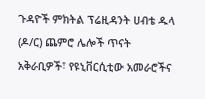ጉዳዮች ምክትል ፕሬዚዳንት ሀብቴ ዱላ (ዶ/ር) ጨምሮ ሌሎች ጥናት አቅራቢዎች፣ የዩኒቨርሲቲው አመራሮችና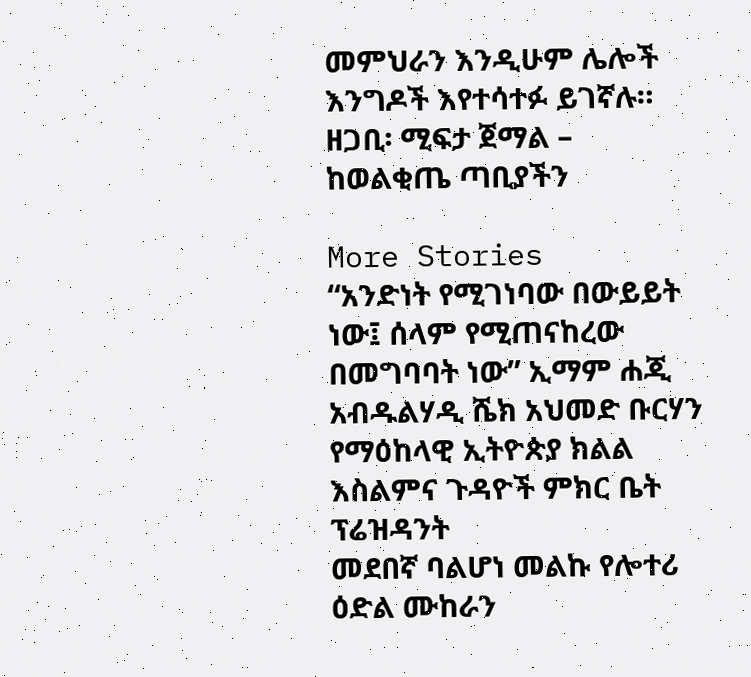መምህራን እንዲሁም ሌሎች እንግዶች እየተሳተፉ ይገኛሉ።
ዘጋቢ፡ ሚፍታ ጀማል – ከወልቂጤ ጣቢያችን

More Stories
“አንድነት የሚገነባው በውይይት ነው፤ ሰላም የሚጠናከረው በመግባባት ነው” ኢማም ሐጂ አብዱልሃዲ ሼክ አህመድ ቡርሃን የማዕከላዊ ኢትዮጵያ ክልል እስልምና ጉዳዮች ምክር ቤት ፕሬዝዳንት
መደበኛ ባልሆነ መልኩ የሎተሪ ዕድል ሙከራን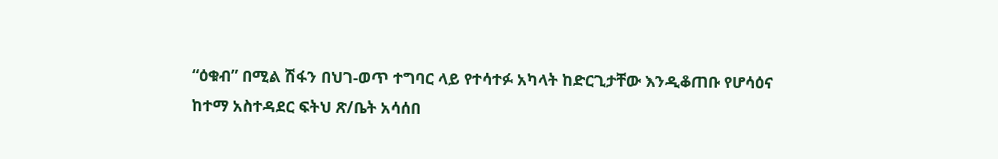“ዕቁብ” በሚል ሽፋን በህገ-ወጥ ተግባር ላይ የተሳተፉ አካላት ከድርጊታቸው እንዲቆጠቡ የሆሳዕና ከተማ አስተዳደር ፍትህ ጽ/ቤት አሳሰበ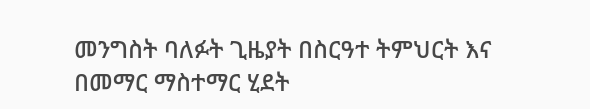መንግስት ባለፉት ጊዜያት በስርዓተ ትምህርት እና በመማር ማስተማር ሂደት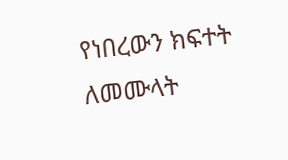የነበረውን ክፍተት ለመሙላት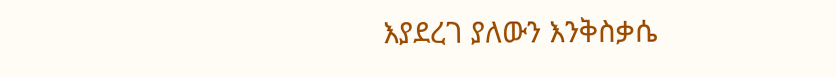እያደረገ ያለውን እንቅስቃሴ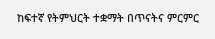ከፍተኛ የትምህርት ተቋማት በጥናትና ምርምር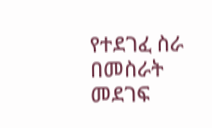የተደገፈ ስራ በመስራት መደገፍ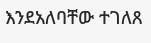እንደአለባቸው ተገለጸ